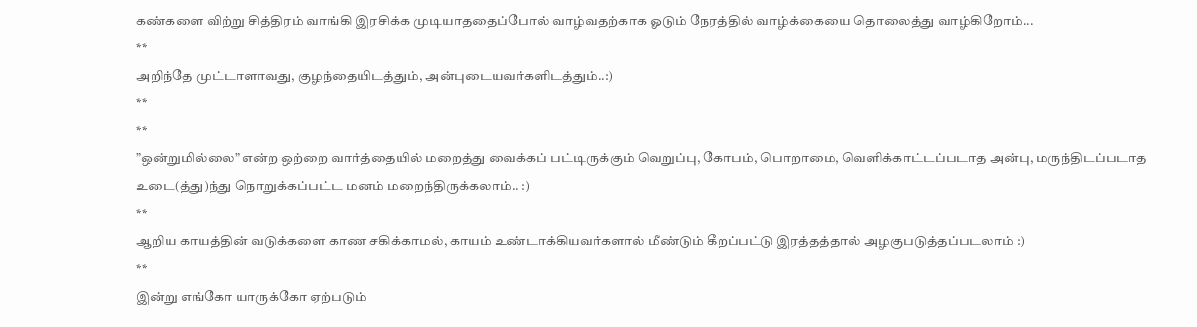கண்களை விற்று சித்திரம் வாங்கி இரசிக்க முடியாததைப்போல் வாழ்வதற்காக ஓடும் நேரத்தில் வாழ்க்கையை தொலைத்து வாழ்கிறோம்...
**
அறிந்தே முட்டாளாவது, குழந்தையிடத்தும், அன்புடையவர்களிடத்தும்..:)
**
**
”ஒன்றுமில்லை” என்ற ஒற்றை வார்த்தையில் மறைத்து வைக்கப் பட்டிருக்கும் வெறுப்பு, கோபம், பொறாமை, வெளிக்காட்டப்படாத அன்பு, மருந்திடப்படாத உடை(த்து)ந்து நொறுக்கப்பட்ட மனம் மறைந்திருக்கலாம்.. :)
**
ஆறிய காயத்தின் வடுக்களை காண சகிக்காமல், காயம் உண்டாக்கியவர்களால் மீண்டும் கீறப்பட்டு இரத்தத்தால் அழகுபடுத்தப்படலாம் :)
**
இன்று எங்கோ யாருக்கோ ஏற்படும்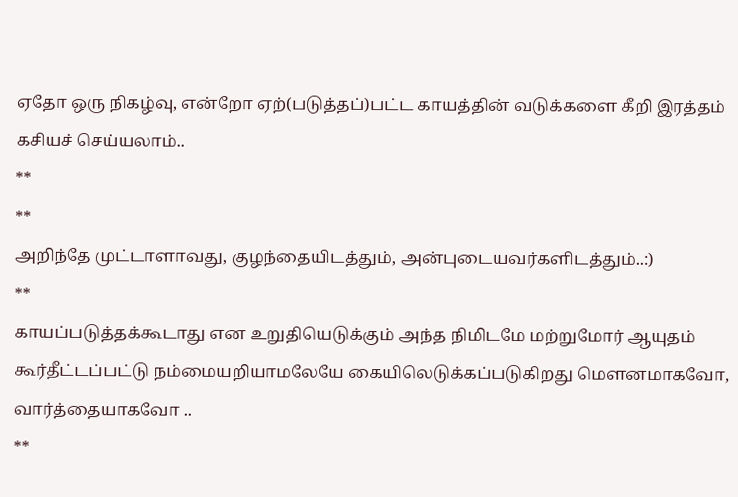ஏதோ ஒரு நிகழ்வு, என்றோ ஏற்(படுத்தப்)பட்ட காயத்தின் வடுக்களை கீறி இரத்தம் கசியச் செய்யலாம்..
**
**
அறிந்தே முட்டாளாவது, குழந்தையிடத்தும், அன்புடையவர்களிடத்தும்..:)
**
காயப்படுத்தக்கூடாது என உறுதியெடுக்கும் அந்த நிமிடமே மற்றுமோர் ஆயுதம் கூர்தீட்டப்பட்டு நம்மையறியாமலேயே கையிலெடுக்கப்படுகிறது மௌனமாகவோ, வார்த்தையாகவோ ..
**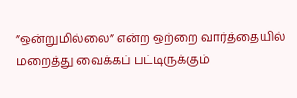”ஒன்றுமில்லை” என்ற ஒற்றை வார்த்தையில் மறைத்து வைக்கப் பட்டிருக்கும்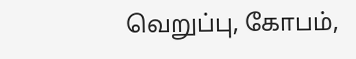வெறுப்பு, கோபம்,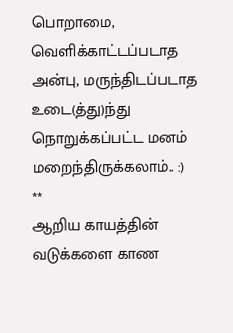பொறாமை, வெளிக்காட்டப்படாத அன்பு, மருந்திடப்படாத உடை(த்து)ந்து நொறுக்கப்பட்ட மனம் மறைந்திருக்கலாம்.. :)
**
ஆறிய காயத்தின் வடுக்களை காண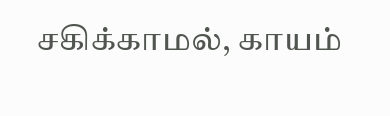சகிக்காமல், காயம்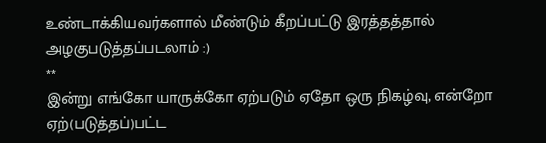உண்டாக்கியவர்களால் மீண்டும் கீறப்பட்டு இரத்தத்தால் அழகுபடுத்தப்படலாம் :)
**
இன்று எங்கோ யாருக்கோ ஏற்படும் ஏதோ ஒரு நிகழ்வு, என்றோ ஏற்(படுத்தப்)பட்ட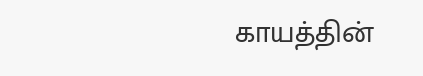காயத்தின்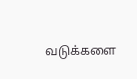வடுக்களை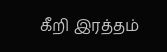கீறி இரத்தம்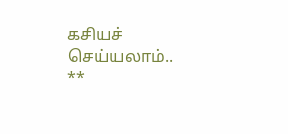கசியச் செய்யலாம்..
**